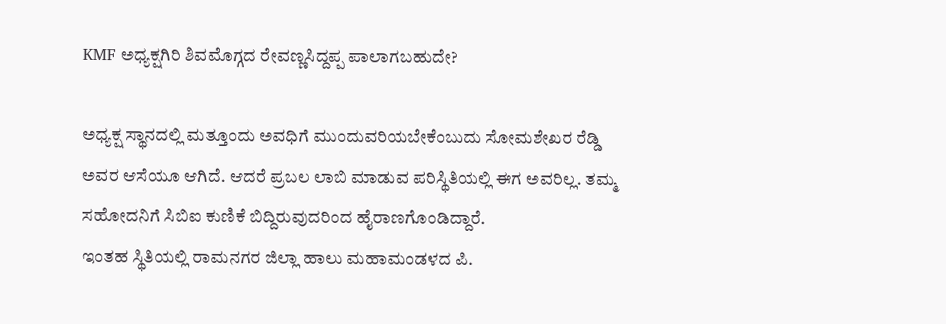KMF ಅಧ್ಯಕ್ಷಗಿರಿ ಶಿವಮೊಗ್ಗದ ರೇವಣ್ಣಸಿದ್ದಪ್ಪ ಪಾಲಾಗಬಹುದೇ?

ಅಧ್ಯಕ್ಷ ಸ್ಥಾನದಲ್ಲಿ ಮತ್ತೂಂದು ಅವಧಿಗೆ ಮುಂದುವರಿಯಬೇಕೆಂಬುದು ಸೋಮಶೇಖರ ರೆಡ್ಡಿ ಅವರ ಆಸೆಯೂ ಆಗಿದೆ. ಆದರೆ ಪ್ರಬಲ ಲಾಬಿ ಮಾಡುವ ಪರಿಸ್ಥಿತಿಯಲ್ಲಿ ಈಗ ಅವರಿಲ್ಲ. ತಮ್ಮ ಸಹೋದನಿಗೆ ಸಿಬಿಐ ಕುಣಿಕೆ ಬಿದ್ದಿರುವುದರಿಂದ ಹೈರಾಣಗೊಂಡಿದ್ದಾರೆ.
ಇಂತಹ ಸ್ಥಿತಿಯಲ್ಲಿ ರಾಮನಗರ ಜಿಲ್ಲಾ ಹಾಲು ಮಹಾಮಂಡಳದ ಪಿ.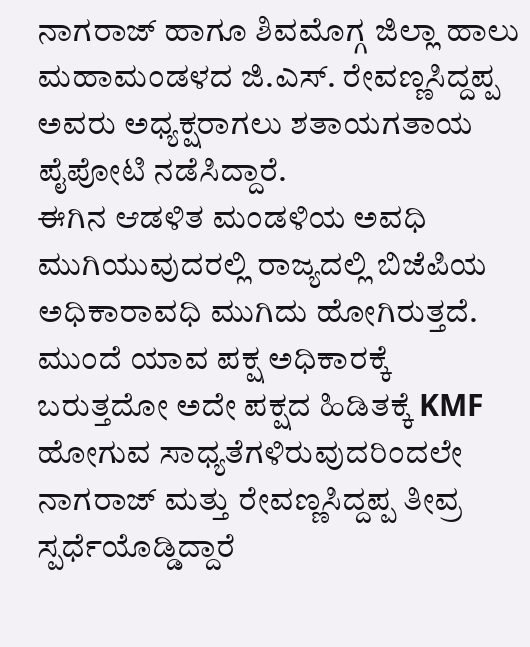ನಾಗರಾಜ್ ಹಾಗೂ ಶಿವಮೊಗ್ಗ ಜಿಲ್ಲಾ ಹಾಲು ಮಹಾಮಂಡಳದ ಜಿ.ಎಸ್. ರೇವಣ್ಣಸಿದ್ದಪ್ಪ ಅವರು ಅಧ್ಯಕ್ಷರಾಗಲು ಶತಾಯಗತಾಯ ಪೈಪೋಟಿ ನಡೆಸಿದ್ದಾರೆ.
ಈಗಿನ ಆಡಳಿತ ಮಂಡಳಿಯ ಅವಧಿ ಮುಗಿಯುವುದರಲ್ಲಿ ರಾಜ್ಯದಲ್ಲಿ ಬಿಜೆಪಿಯ ಅಧಿಕಾರಾವಧಿ ಮುಗಿದು ಹೋಗಿರುತ್ತದೆ. ಮುಂದೆ ಯಾವ ಪಕ್ಷ ಅಧಿಕಾರಕ್ಕೆ ಬರುತ್ತದೋ ಅದೇ ಪಕ್ಷದ ಹಿಡಿತಕ್ಕೆ KMF ಹೋಗುವ ಸಾಧ್ಯತೆಗಳಿರುವುದರಿಂದಲೇ ನಾಗರಾಜ್ ಮತ್ತು ರೇವಣ್ಣಸಿದ್ದಪ್ಪ ತೀವ್ರ ಸ್ಪರ್ಧೆಯೊಡ್ಡಿದ್ದಾರೆ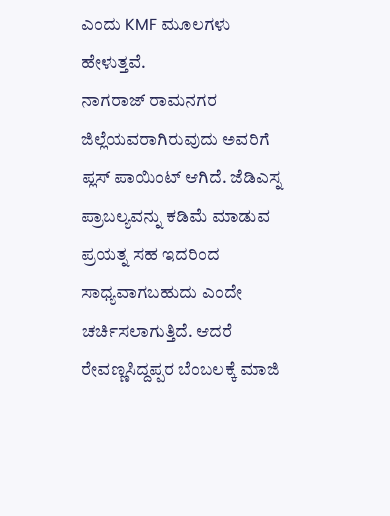ಎಂದು KMF ಮೂಲಗಳು ಹೇಳುತ್ತವೆ.
ನಾಗರಾಜ್ ರಾಮನಗರ ಜಿಲ್ಲೆಯವರಾಗಿರುವುದು ಅವರಿಗೆ ಪ್ಲಸ್ ಪಾಯಿಂಟ್ ಆಗಿದೆ. ಜೆಡಿಎಸ್ನ ಪ್ರಾಬಲ್ಯವನ್ನು ಕಡಿಮೆ ಮಾಡುವ ಪ್ರಯತ್ನ ಸಹ ಇದರಿಂದ ಸಾಧ್ಯವಾಗಬಹುದು ಎಂದೇ ಚರ್ಚಿಸಲಾಗುತ್ತಿದೆ. ಆದರೆ ರೇವಣ್ಣಸಿದ್ದಪ್ಪರ ಬೆಂಬಲಕ್ಕೆ ಮಾಜಿ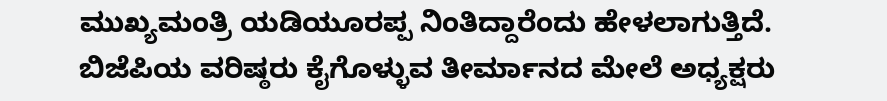ಮುಖ್ಯಮಂತ್ರಿ ಯಡಿಯೂರಪ್ಪ ನಿಂತಿದ್ದಾರೆಂದು ಹೇಳಲಾಗುತ್ತಿದೆ. ಬಿಜೆಪಿಯ ವರಿಷ್ಠರು ಕೈಗೊಳ್ಳುವ ತೀರ್ಮಾನದ ಮೇಲೆ ಅಧ್ಯಕ್ಷರು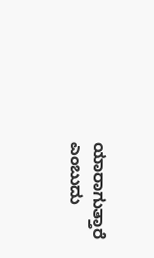ಯಾರಾಗುತ್ತಾರೆ ಎಂಬುದು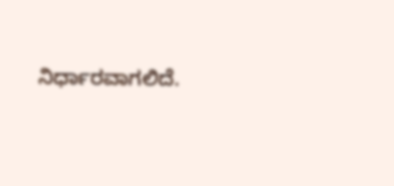ನಿರ್ಧಾರವಾಗಲಿದೆ.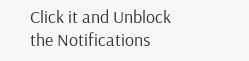Click it and Unblock the Notifications